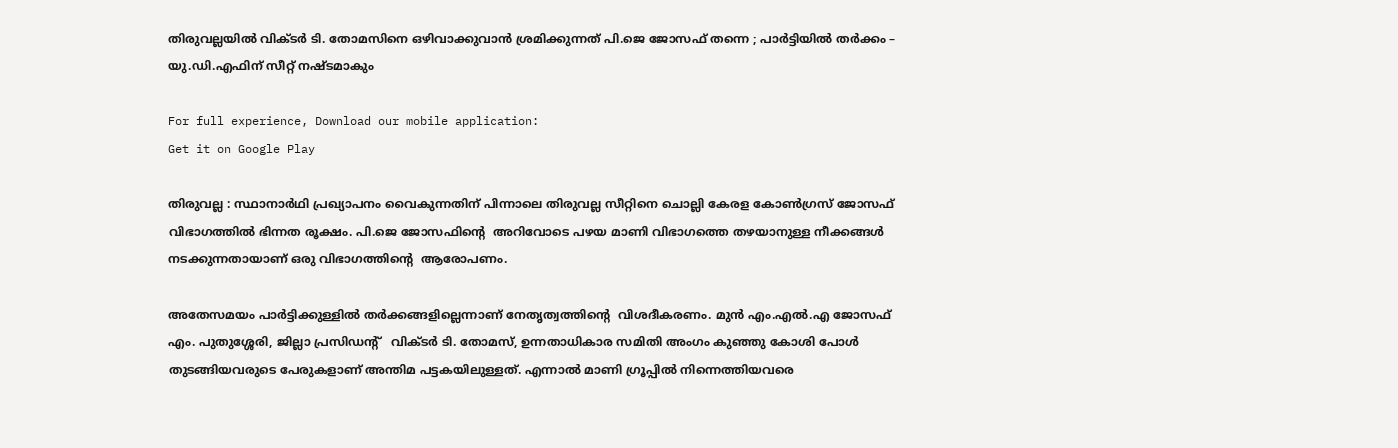തിരുവല്ലയില്‍ വിക്ടര്‍ ടി. തോമസിനെ ഒഴിവാക്കുവാന്‍ ശ്രമിക്കുന്നത് പി.ജെ ജോസഫ് തന്നെ ; പാര്‍ട്ടിയില്‍ തര്‍ക്കം – യു.ഡി.എഫിന് സീറ്റ് നഷ്ടമാകും

For full experience, Download our mobile application:
Get it on Google Play

തിരുവല്ല : സ്ഥാനാർഥി പ്രഖ്യാപനം വൈകുന്നതിന് പിന്നാലെ തിരുവല്ല സീറ്റിനെ ചൊല്ലി കേരള കോൺഗ്രസ് ജോസഫ് വിഭാഗത്തിൽ ഭിന്നത രൂക്ഷം. പി.ജെ ജോസഫിന്റെ  അറിവോടെ പഴയ മാണി വിഭാഗത്തെ തഴയാനുള്ള നീക്കങ്ങൾ നടക്കുന്നതായാണ് ഒരു വിഭാഗത്തിന്റെ  ആരോപണം.

അതേസമയം പാർട്ടിക്കുള്ളിൽ തർക്കങ്ങളില്ലെന്നാണ് നേതൃത്വത്തിന്റെ  വിശദീകരണം. മുന്‍ എം.എല്‍.എ ജോസഫ് എം. പുതുശ്ശേരി, ജില്ലാ പ്രസിഡന്റ്   വിക്ടര്‍ ടി. തോമസ്, ഉന്നതാധികാര സമിതി അംഗം കുഞ്ഞു കോശി പോള്‍ തുടങ്ങിയവരുടെ പേരുകളാണ് അന്തിമ പട്ടകയിലുള്ളത്. എന്നാല്‍ മാണി ഗ്രൂപ്പില്‍ നിന്നെത്തിയവരെ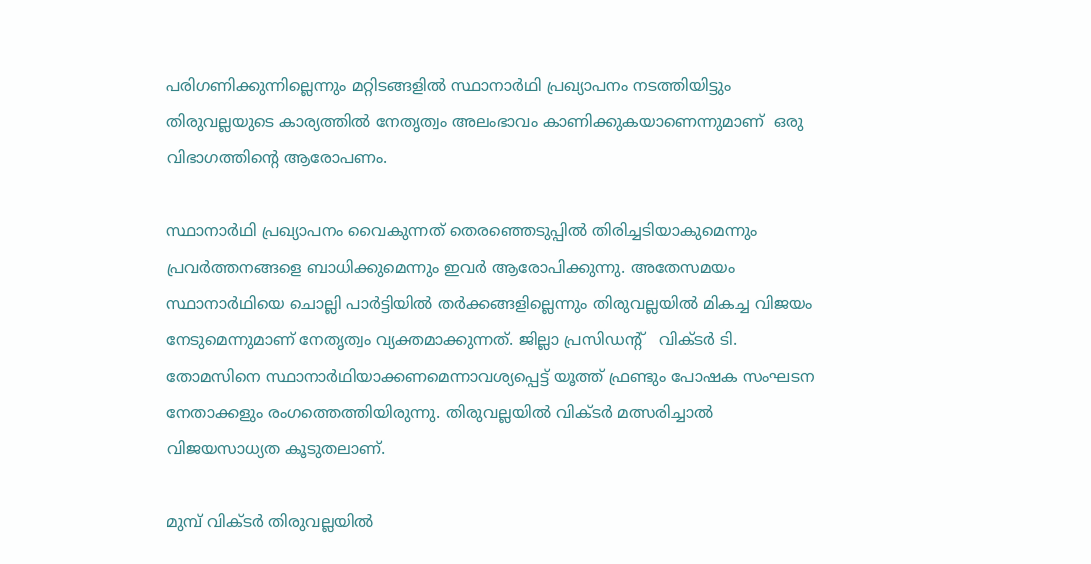പരിഗണിക്കുന്നില്ലെന്നും മറ്റിടങ്ങളില്‍ സ്ഥാനാര്‍ഥി പ്രഖ്യാപനം നടത്തിയിട്ടും തിരുവല്ലയുടെ കാര്യത്തില്‍ നേതൃത്വം അലംഭാവം കാണിക്കുകയാണെന്നുമാണ്  ഒരു വിഭാഗത്തിന്റെ ആരോപണം.

സ്ഥാനാര്‍ഥി പ്രഖ്യാപനം വൈകുന്നത് തെരഞ്ഞെടുപ്പില്‍ തിരിച്ചടിയാകുമെന്നും പ്രവര്‍ത്തനങ്ങളെ ബാധിക്കുമെന്നും ഇവര്‍ ആരോപിക്കുന്നു. അതേസമയം സ്ഥാനാര്‍ഥിയെ ചൊല്ലി പാര്‍ട്ടിയില്‍ തര്‍ക്കങ്ങളില്ലെന്നും തിരുവല്ലയില്‍ മികച്ച വിജയം നേടുമെന്നുമാണ് നേതൃത്വം വ്യക്തമാക്കുന്നത്. ജില്ലാ പ്രസിഡന്റ്   വിക്ടര്‍ ടി. തോമസിനെ സ്ഥാനാര്‍ഥിയാക്കണമെന്നാവശ്യപ്പെട്ട് യൂത്ത് ഫ്രണ്ടും പോഷക സംഘടന നേതാക്കളും രംഗത്തെത്തിയിരുന്നു. തിരുവല്ലയില്‍ വിക്ടര്‍ മത്സരിച്ചാല്‍ വിജയസാധ്യത കൂടുതലാണ്.

മുമ്പ് വിക്ടര്‍ തിരുവല്ലയില്‍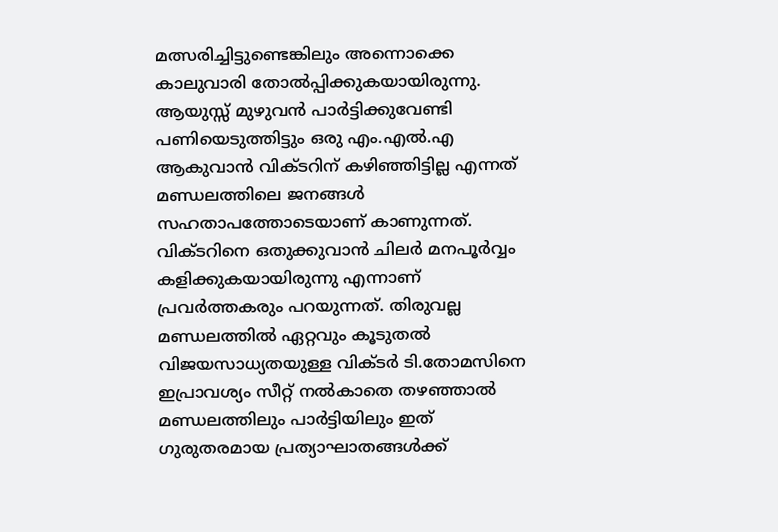മത്സരിച്ചിട്ടുണ്ടെങ്കിലും അന്നൊക്കെ കാലുവാരി തോല്‍പ്പിക്കുകയായിരുന്നു. ആയുസ്സ് മുഴുവന്‍ പാര്‍ട്ടിക്കുവേണ്ടി പണിയെടുത്തിട്ടും ഒരു എം.എല്‍.എ ആകുവാന്‍ വിക്ടറിന് കഴിഞ്ഞിട്ടില്ല എന്നത് മണ്ഡലത്തിലെ ജനങ്ങള്‍ സഹതാപത്തോടെയാണ് കാണുന്നത്. വിക്ടറിനെ ഒതുക്കുവാന്‍ ചിലര്‍ മനപൂര്‍വ്വം കളിക്കുകയായിരുന്നു എന്നാണ് പ്രവര്‍ത്തകരും പറയുന്നത്. തിരുവല്ല മണ്ഡലത്തില്‍ ഏറ്റവും കൂടുതല്‍ വിജയസാധ്യതയുള്ള വിക്ടര്‍ ടി.തോമസിനെ ഇപ്രാവശ്യം സീറ്റ് നല്‍കാതെ തഴഞ്ഞാല്‍ മണ്ഡലത്തിലും പാര്‍ട്ടിയിലും ഇത് ഗുരുതരമായ പ്രത്യാഘാതങ്ങള്‍ക്ക്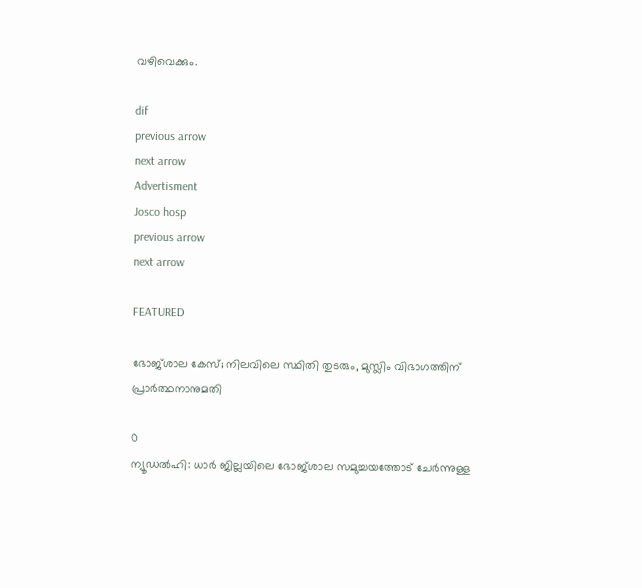വഴിവെക്കും.

dif
previous arrow
next arrow
Advertisment
Josco hosp
previous arrow
next arrow

FEATURED

ഭോജ്ശാല കേസ്; നിലവിലെ സ്ഥിതി തുടരും, മുസ്ലിം വിഭാഗത്തിന് പ്രാർത്ഥനാനുമതി

0
ന്യൂഡൽഹി: ധാർ ജില്ലയിലെ ഭോജ്ശാല സമുച്ചയത്തോട് ചേർന്നുള്ള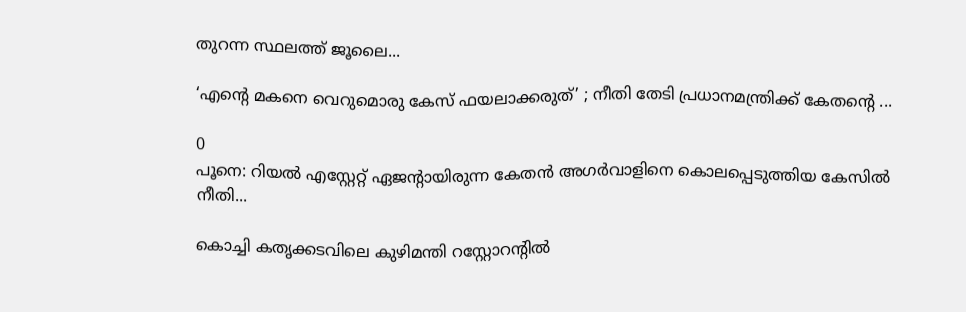തുറന്ന സ്ഥലത്ത് ജൂലൈ...

‘എന്റെ മകനെ വെറുമൊരു കേസ് ഫയലാക്കരുത്’ ; നീതി തേടി പ്രധാനമന്ത്രിക്ക് കേതന്റെ ...

0
പൂനെ: റിയൽ എസ്റ്റേറ്റ് ഏജന്റായിരുന്ന കേതൻ അഗർവാളിനെ കൊലപ്പെടുത്തിയ കേസിൽ നീതി...

കൊച്ചി കതൃക്കടവിലെ കുഴിമന്തി റസ്റ്റോറൻ്റിൽ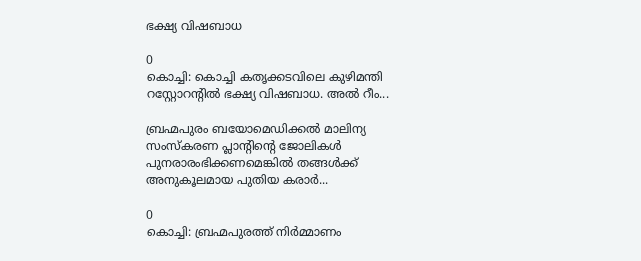ഭക്ഷ്യ വിഷബാധ

0
കൊച്ചി: കൊച്ചി കതൃക്കടവിലെ കുഴിമന്തി റസ്റ്റോറൻ്റിൽ ഭക്ഷ്യ വിഷബാധ. അൽ റീം...

ബ്രഹ്മപുരം ബയോമെഡിക്കൽ മാലിന്യ സംസ്കരണ പ്ലാന്റിന്റെ ജോലികൾ പുനരാരംഭിക്കണമെങ്കിൽ തങ്ങൾക്ക് അനുകൂലമായ പുതിയ കരാർ...

0
കൊച്ചി: ബ്രഹ്മപുരത്ത് നിർമ്മാണം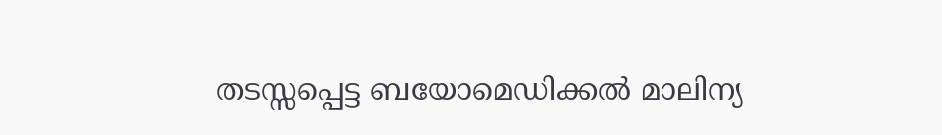തടസ്സപ്പെട്ട ബയോമെഡിക്കൽ മാലിന്യ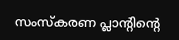സംസ്കരണ പ്ലാന്റിന്റെ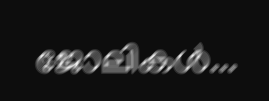ജോലികൾ...